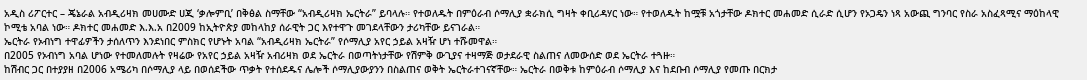አዲስ ሪፖርተር – ጄኔራል አብዲሪዛክ መሀሙድ ሀጂ ‘ቃሎምቢ’ በቅፅል ስማቸው “አብዲሪዛክ ኤርትራ” ይባላሉ። የተወለዱት በምዕራብ ሶማሊያ ቋራክሲ ግዛት ቀቢሪዳሃር ነው። የተወለዱት ከሟቹ አጎታቸው ዶክተር መሐመድ ሲራድ ሲሆን የኦጋዴን ነጻ አውጪ ግንባር የስራ አስፈጻሚና ማዕከላዊ ኮሚቴ አባል ነው። ዶክተር መሐመድ እ.እ.አ በ2009 ከኢትዮጵያ መከላከያ ሰራዊት ጋር እየተዋጉ መገደላቸውን ታሪካቸው ይናገራል።
ኤርትራ የኦብነግ ተዋፊዎችን ታሰለጥን እንደነበር ምስክር የሆኑት አባል “አብዲሪዛክ ኤርትራ” የሶማሊያ አየር ኃይል አዛዥ ሆነ ተሹመዋል።
በ2005 የኦብነግ አባል ሆነው የተመለመሉት የዛሬው የአየር ኃይል አዛዥ አብሪዛክ ወደ ኤርትራ በወጣትነታቸው የሽምቅ ውጊያና ተዛማጅ ወታደራዊ ስልጠና ለመውሰድ ወደ ኤርትራ ተጓዙ።
ከሽብር ጋር በተያያዘ በ2006 አሜሪካ በሶማሊያ ላይ በወሰደችው ጥቃት የተሰደዱና ሌሎች ሶማሊያውያንን በስልጠና ወቅት ኤርትራተገናኛቸው። ኤርትራ በወቅቱ ከምዕራብ ሶማሊያ እና ከደቡብ ሶማሊያ የመጡ በርክታ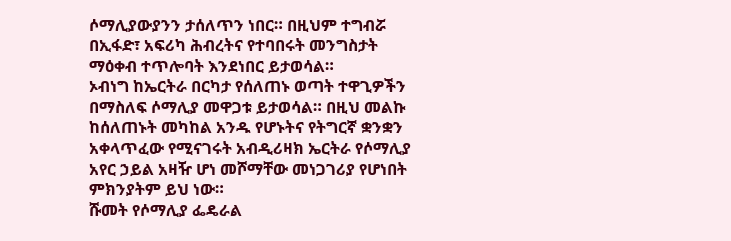ሶማሊያውያንን ታሰለጥን ነበር። በዚህም ተግብሯ በኢፋድ፣ አፍሪካ ሕብረትና የተባበሩት መንግስታት ማዕቀብ ተጥሎባት እንደነበር ይታወሳል።
ኦብነግ ከኤርትራ በርካታ የሰለጠኑ ወጣት ተዋጊዎችን በማስለፍ ሶማሊያ መዋጋቱ ይታወሳል። በዚህ መልኩ ከሰለጠኑት መካከል አንዱ የሆኑትና የትግርኛ ቋንቋን አቀላጥፈው የሚናገሩት አብዲሪዛክ ኤርትራ የሶማሊያ አየር ኃይል አዛዥ ሆነ መሾማቸው መነጋገሪያ የሆነበት ምክንያትም ይህ ነው።
ሹመት የሶማሊያ ፌዴራል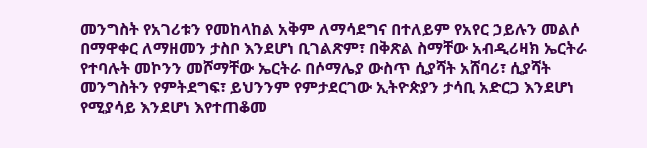መንግስት የአገሪቱን የመከላከል አቅም ለማሳደግና በተለይም የአየር ኃይሉን መልሶ በማዋቀር ለማዘመን ታስቦ እንደሆነ ቢገልጽም፣ በቅጽል ስማቸው አብዲሪዛክ ኤርትራ የተባሉት መኮንን መሾማቸው ኤርትራ በሶማሌያ ውስጥ ሲያሻት አሸባሪ፣ ሲያሻት መንግስትን የምትደግፍ፣ ይህንንም የምታደርገው ኢትዮጵያን ታሳቢ አድርጋ እንደሆነ የሚያሳይ እንደሆነ እየተጠቆመ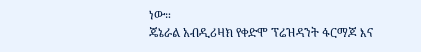ነው።
ጄኔራል አብዲሪዛክ የቀድሞ ፕሬዝዳንት ፋርማጆ እና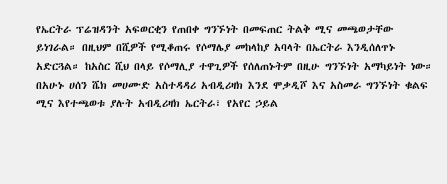የኤርትራ ፕሬዝዳንት አፍወርቂን የጠበቀ ግንኙነት በመፍጠር ትልቅ ሚና መጫወታቸው ይነገራል። በዚህም በሺዎች የሚቆጠሩ የሶማሌያ መከላከያ አባላት በኤርትራ እንዲሰለጥኑ አድርጓል። ከአስር ሺህ በላይ የሶማሊያ ተዋጊዎች የሰለጠኑትም በዚሁ ግንኙነት አማካይነት ነው።
በአሁኑ ሀሰን ሼክ መሀሙድ አስተዳዳሪ አብዲሪዛክ እንደ ሞቃዲሾ እና አስመራ ግንኙነት ቁልፍ ሚና እየተጫወቱ ያሉት አብዲሪዛክ ኤርትራ፣ የአየር ኃይል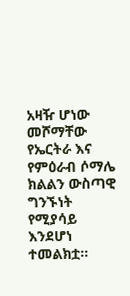አዛዥ ሆነው መሾማቸው የኤርትራ እና የምዕራብ ሶማሌ ክልልን ውስጣዊ ግንኙነት የሚያሳይ እንደሆነ ተመልክቷ።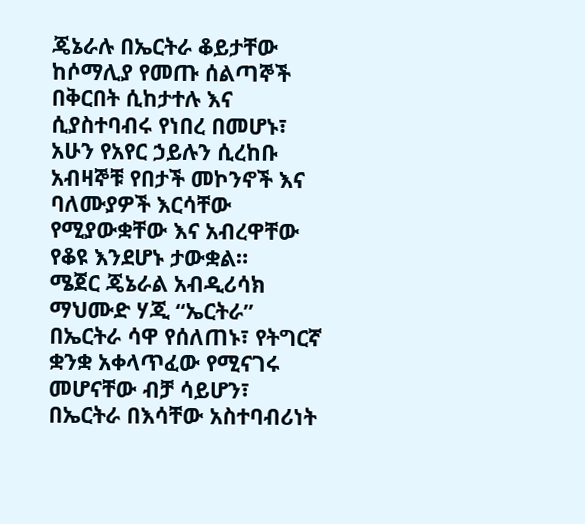ጄኔራሉ በኤርትራ ቆይታቸው ከሶማሊያ የመጡ ሰልጣኞች በቅርበት ሲከታተሉ እና ሲያስተባብሩ የነበረ በመሆኑ፣ አሁን የአየር ኃይሉን ሲረከቡ አብዛኞቹ የበታች መኮንኖች እና ባለሙያዎች እርሳቸው የሚያውቋቸው እና አብረዋቸው የቆዩ እንደሆኑ ታውቋል።
ሜጀር ጄኔራል አብዲሪሳክ ማህሙድ ሃጂ “ኤርትራ” በኤርትራ ሳዋ የሰለጠኑ፣ የትግርኛ ቋንቋ አቀላጥፈው የሚናገሩ መሆናቸው ብቻ ሳይሆን፣ በኤርትራ በእሳቸው አስተባብሪነት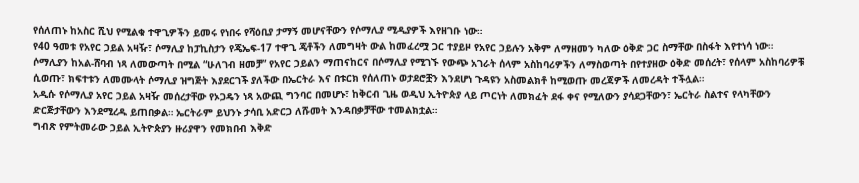የሰለጠኑ ከአስር ሺህ የሚልቁ ተዋጊዎችን ይመሩ የነበሩ የሻዕቢያ ታማኝ መሆናቸውን የሶማሊያ ሚዲያዎች እየዘገቡ ነው።
የ40 ዓመቱ የአየር ኃይል አዛዥ፣ ሶማሊያ ከፓኪስታን የጄኤፍ-17 ተዋጊ ጄቶችን ለመግዛት ውል ከመፈረሟ ጋር ተያይዞ የአየር ኃይሉን አቅም ለማዘመን ካለው ዕቅድ ጋር ስማቸው በስፋት እየተነሳ ነው።
ሶማሊያን ከአል-ሸባብ ነጻ ለመውጣት በሚል “ሁለገብ ዘመቻ” የአየር ኃይልን ማጠናከርና በሶማሊያ የሚገኙ የውጭ አገራት ሰላም አስከባሪዎችን ለማስወጣት በየተያዘው ዕቅድ መሰረት፣ የሰላም አስከባሪዎቹ ሲወጡ፣ ክፍተቱን ለመሙላት ሶማሊያ ዝግጅት እያደርገች ያለችው በኤርትራ እና በቱርክ የሰለጠኑ ወታደሮቿን እንደሆነ ጉዳዩን አስመልክቶ ከሚወጡ መረጃዎች ለመረዳት ተችሏል።
አዲሱ የሶማሊያ አየር ኃይል አዛዥ መሰረታቸው የኦጋዴን ነጻ አውጪ ግንባር በመሆኑ፣ ከቅርብ ጊዜ ወዲህ ኢትዮጵያ ላይ ጦርነት ለመክፈት ደፋ ቀና የሚለውን ያሳደጋቸውን፣ ኤርትራ ስልተና የላካቸውን ድርጅታቸውን እንደሚረዱ ይጠበቃል። ኤርትራም ይህንኑ ታሳቢ አድርጋ ለሹመት እንዳበቃቻቸው ተመልክቷል።
ግብጽ የምትመራው ኃይል ኢትዮጵያን ዙሪያዋን የመክበብ እቅድ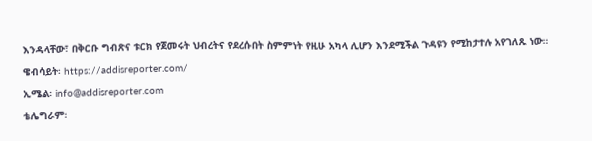እንዳላቸው፣ በቅርቡ ግብጽና ቱርክ የጀመሩት ህብረትና የደረሱበት ስምምነት የዚሁ አካላ ሊሆን እንደሚችል ጉዳዩን የሚከታተሉ አየገለጹ ነው።
ዌብሳይት፡ https://addisreporter.com/
ኢሜል፡ info@addisreporter.com
ቴሌግራም፡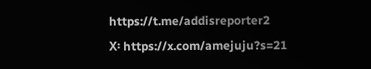https://t.me/addisreporter2
X፡ https://x.com/amejuju?s=21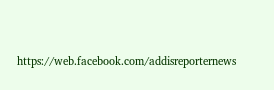https://web.facebook.com/addisreporternews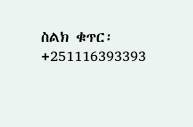ስልክ ቁጥር፡ +251116393393